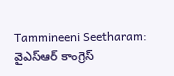Tammineeni Seetharam: వైఎస్ఆర్ కాంగ్రెస్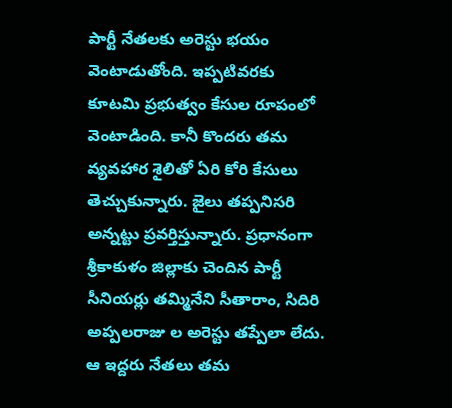పార్టీ నేతలకు అరెస్టు భయం వెంటాడుతోంది. ఇప్పటివరకు కూటమి ప్రభుత్వం కేసుల రూపంలో వెంటాడింది. కానీ కొందరు తమ వ్యవహార శైలితో ఏరి కోరి కేసులు తెచ్చుకున్నారు. జైలు తప్పనిసరి అన్నట్టు ప్రవర్తిస్తున్నారు. ప్రధానంగా శ్రీకాకుళం జిల్లాకు చెందిన పార్టీ సీనియర్లు తమ్మినేని సీతారాం, సిదిరి అప్పలరాజు ల అరెస్టు తప్పేలా లేదు. ఆ ఇద్దరు నేతలు తమ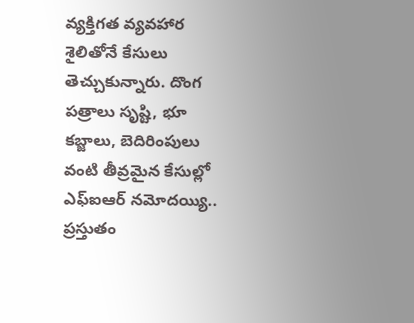వ్యక్తిగత వ్యవహార శైలితోనే కేసులు తెచ్చుకున్నారు. దొంగ పత్రాలు సృష్టి, భూ కబ్జాలు, బెదిరింపులు వంటి తీవ్రమైన కేసుల్లో ఎఫ్ఐఆర్ నమోదయ్యి.. ప్రస్తుతం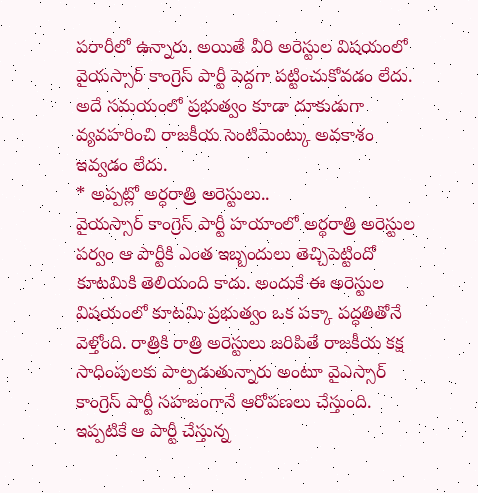పరారీలో ఉన్నారు. అయితే వీరి అరెస్టుల విషయంలో వైయస్సార్ కాంగ్రెస్ పార్టీ పెద్దగా పట్టించుకోవడం లేదు. అదే సమయంలో ప్రభుత్వం కూడా దూకుడుగా వ్యవహరించి రాజకీయ సెంటిమెంట్కు అవకాశం ఇవ్వడం లేదు.
* అప్పట్లో అర్ధరాత్రి అరెస్టులు..
వైయస్సార్ కాంగ్రెస్ పార్టీ హయాంలో అర్థరాత్రి అరెస్టుల పర్వం ఆ పార్టీకి ఎంత ఇబ్బందులు తెచ్చిపెట్టిందో కూటమికి తెలియంది కాదు. అందుకే ఈ అరెస్టుల విషయంలో కూటమి ప్రభుత్వం ఒక పక్కా పద్ధతితోనే వెళ్తోంది. రాత్రికి రాత్రి అరెస్టులు జరిపితే రాజకీయ కక్ష సాధింపులకు పాల్పడుతున్నారు అంటూ వైఎస్సార్ కాంగ్రెస్ పార్టీ సహజంగానే ఆరోపణలు చేస్తుంది. ఇప్పటికే ఆ పార్టీ చేస్తున్న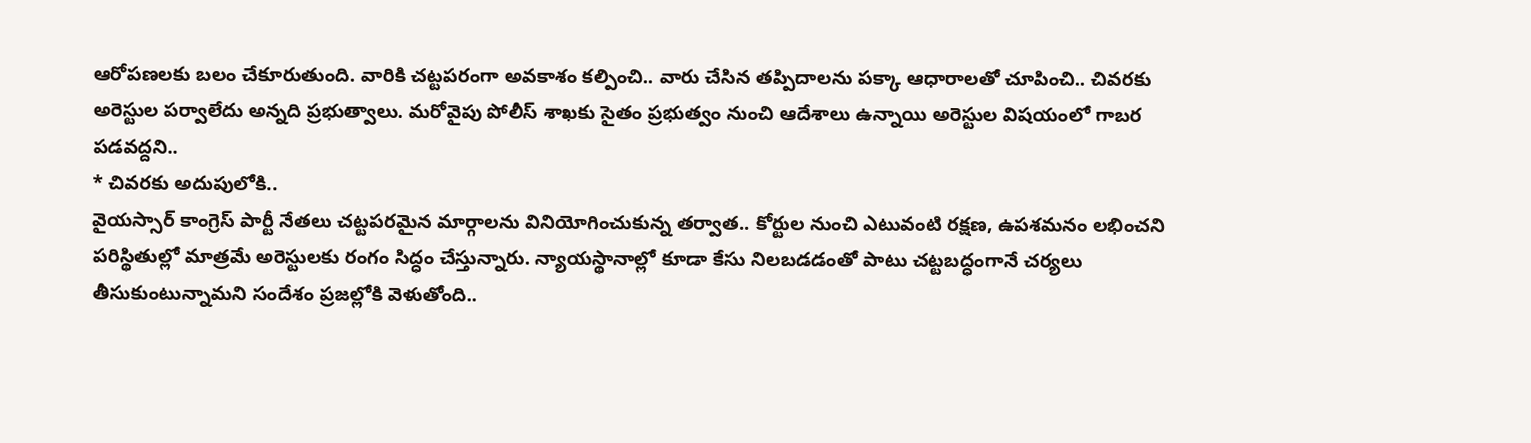ఆరోపణలకు బలం చేకూరుతుంది. వారికి చట్టపరంగా అవకాశం కల్పించి.. వారు చేసిన తప్పిదాలను పక్కా ఆధారాలతో చూపించి.. చివరకు అరెస్టుల పర్వాలేదు అన్నది ప్రభుత్వాలు. మరోవైపు పోలీస్ శాఖకు సైతం ప్రభుత్వం నుంచి ఆదేశాలు ఉన్నాయి అరెస్టుల విషయంలో గాబర పడవద్దని..
* చివరకు అదుపులోకి..
వైయస్సార్ కాంగ్రెస్ పార్టీ నేతలు చట్టపరమైన మార్గాలను వినియోగించుకున్న తర్వాత.. కోర్టుల నుంచి ఎటువంటి రక్షణ, ఉపశమనం లభించని పరిస్థితుల్లో మాత్రమే అరెస్టులకు రంగం సిద్ధం చేస్తున్నారు. న్యాయస్థానాల్లో కూడా కేసు నిలబడడంతో పాటు చట్టబద్ధంగానే చర్యలు తీసుకుంటున్నామని సందేశం ప్రజల్లోకి వెళుతోంది..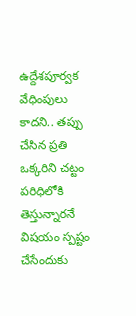ఉద్దేశపూర్వక వేధింపులు కాదని.. తప్పు చేసిన ప్రతి ఒక్కరిని చట్టం పరిధిలోకి తెస్తున్నారనే విషయం స్పష్టం చేసేందుకు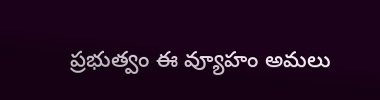ప్రభుత్వం ఈ వ్యూహం అమలు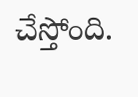చేస్తోంది.